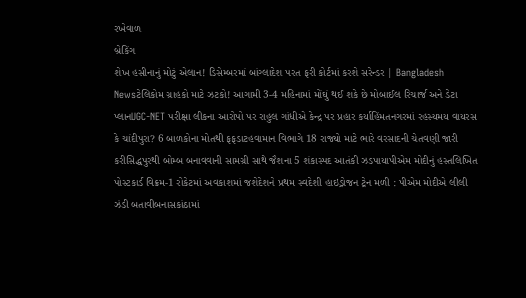રખેવાળ
બ્રેકિંગ
શેખ હસીનાનું મોટું એલાન! ડિસેમ્બરમાં બાંગ્લાદેશ પરત ફરી કોર્ટમાં કરશે સરેન્ડર | Bangladesh Newsટેલિકોમ ગ્રાહકો માટે ઝટકો! આગામી 3-4 મહિનામાં મોંઘું થઈ શકે છે મોબાઈલ રિચાર્જ અને ડેટા પ્લાનUGC-NET પરીક્ષા લીકના આરોપો પર રાહુલ ગાંધીએ કેન્દ્ર પર પ્રહાર કર્યાહિંમતનગરમાં રહસ્યમય વાયરસ કે ચાંદીપુરા? 6 બાળકોના મોતથી ફફડાટહવામાન વિભાગે 18 રાજ્યો માટે ભારે વરસાદની ચેતવણી જારી કરીસિદ્ધપુરથી બોમ્બ બનાવવાની સામગ્રી સાથે જૈશના 5 શંકાસ્પદ આતંકી ઝડપાયાપીએમ મોદીનું હસ્તલિખિત પોસ્ટકાર્ડ વિક્રમ-1 રોકેટમાં અવકાશમાં જશેદેશને પ્રથમ સ્વદેશી હાઇડ્રોજન ટ્રેન મળી : પીએમ મોદીએ લીલી ઝંડી બતાવીબનાસકાંઠામાં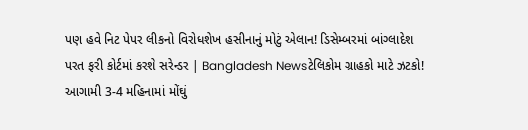પણ હવે નિટ પેપર લીકનો વિરોધશેખ હસીનાનું મોટું એલાન! ડિસેમ્બરમાં બાંગ્લાદેશ પરત ફરી કોર્ટમાં કરશે સરેન્ડર | Bangladesh Newsટેલિકોમ ગ્રાહકો માટે ઝટકો! આગામી 3-4 મહિનામાં મોંઘું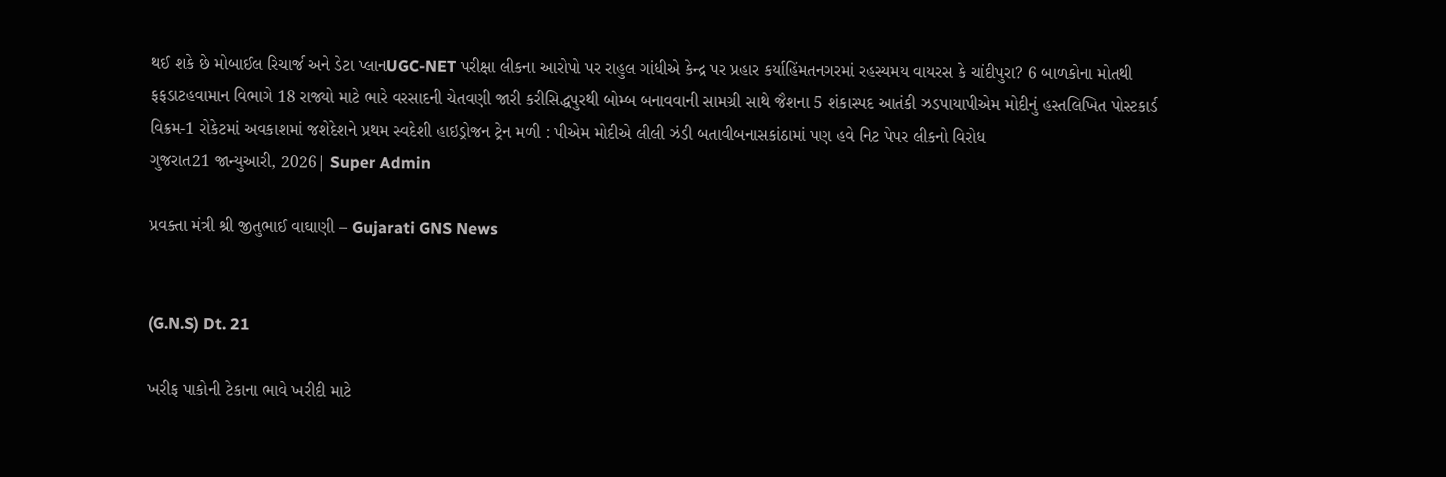થઈ શકે છે મોબાઈલ રિચાર્જ અને ડેટા પ્લાનUGC-NET પરીક્ષા લીકના આરોપો પર રાહુલ ગાંધીએ કેન્દ્ર પર પ્રહાર કર્યાહિંમતનગરમાં રહસ્યમય વાયરસ કે ચાંદીપુરા? 6 બાળકોના મોતથી ફફડાટહવામાન વિભાગે 18 રાજ્યો માટે ભારે વરસાદની ચેતવણી જારી કરીસિદ્ધપુરથી બોમ્બ બનાવવાની સામગ્રી સાથે જૈશના 5 શંકાસ્પદ આતંકી ઝડપાયાપીએમ મોદીનું હસ્તલિખિત પોસ્ટકાર્ડ વિક્રમ-1 રોકેટમાં અવકાશમાં જશેદેશને પ્રથમ સ્વદેશી હાઇડ્રોજન ટ્રેન મળી : પીએમ મોદીએ લીલી ઝંડી બતાવીબનાસકાંઠામાં પણ હવે નિટ પેપર લીકનો વિરોધ
ગુજરાત21 જાન્યુઆરી, 2026| Super Admin

પ્રવક્તા મંત્રી શ્રી જીતુભાઈ વાઘાણી – Gujarati GNS News


(G.N.S) Dt. 21

ખરીફ પાકોની ટેકાના ભાવે ખરીદી માટે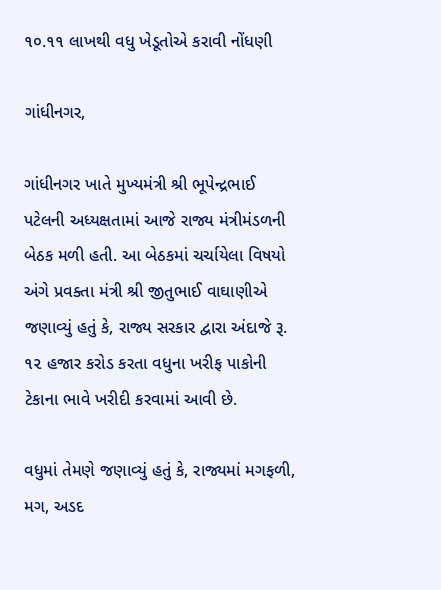૧૦.૧૧ લાખથી વધુ ખેડૂતોએ કરાવી નોંધણી

ગાંધીનગર,

ગાંધીનગર ખાતે મુખ્યમંત્રી શ્રી ભૂપેન્દ્રભાઈ પટેલની અધ્યક્ષતામાં આજે રાજ્ય મંત્રીમંડળની બેઠક મળી હતી. આ બેઠકમાં ચર્ચાયેલા વિષયો અંગે પ્રવક્તા મંત્રી શ્રી જીતુભાઈ વાઘાણીએ જણાવ્યું હતું કે, રાજ્ય સરકાર દ્વારા અંદાજે રૂ. ૧૨ હજાર કરોડ કરતા વધુના ખરીફ પાકોની ટેકાના ભાવે ખરીદી કરવામાં આવી છે.

વધુમાં તેમણે જણાવ્યું હતું કે, રાજ્યમાં મગફળી, મગ, અડદ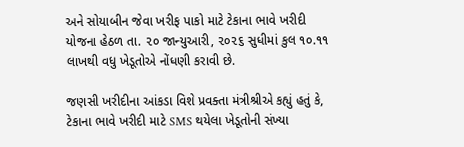અને સોયાબીન જેવા ખરીફ પાકો માટે ટેકાના ભાવે ખરીદી યોજના હેઠળ તા. ૨૦ જાન્યુઆરી, ૨૦૨૬ સુધીમાં કુલ ૧૦.૧૧ લાખથી વધુ ખેડૂતોએ નોંધણી કરાવી છે.

જણસી ખરીદીના આંકડા વિશે પ્રવક્તા મંત્રીશ્રીએ કહ્યું હતું કે, ટેકાના ભાવે ખરીદી માટે SMS થયેલા ખેડૂતોની સંખ્યા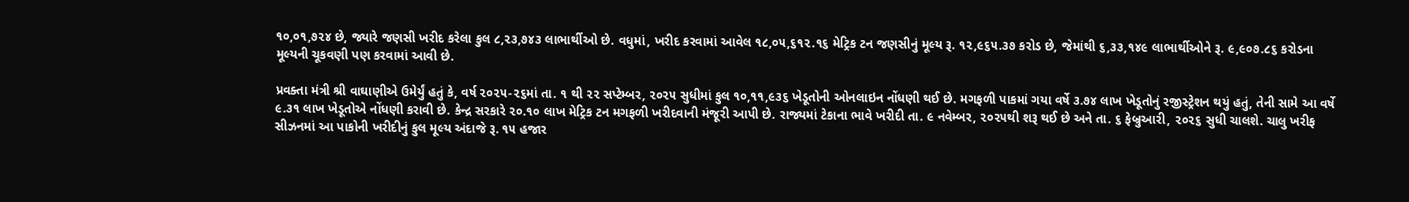૧૦,૦૧,૭૨૪ છે, જ્યારે જણસી ખરીદ કરેલા કુલ ૮,૨૩,૭૪૩ લાભાર્થીઓ છે. વધુમાં, ખરીદ કરવામાં આવેલ ૧૮,૦૫,૬૧૨.૧૬ મેટ્રિક ટન જણસીનું મૂલ્ય રૂ. ૧૨,૯૬૫.૩૭ કરોડ છે, જેમાંથી ૬,૩૩,૧૪૯ લાભાર્થીઓને રૂ. ૯,૯૦૭.૮૬ કરોડના મૂલ્યની ચૂકવણી પણ કરવામાં આવી છે.

પ્રવક્તા મંત્રી શ્રી વાઘાણીએ ઉમેર્યું હતું કે, વર્ષ ૨૦૨૫-૨૬માં તા. ૧ થી ૨૨ સપ્ટેમ્બર, ૨૦૨૫ સુધીમાં કુલ ૧૦,૧૧,૯૩૬ ખેડૂતોની ઓનલાઇન નોંધણી થઈ છે. મગફળી પાકમાં ગયા વર્ષે ૩.૭૪ લાખ ખેડૂતોનું રજીસ્ટ્રેશન થયું હતું, તેની સામે આ વર્ષે ૯.૩૧ લાખ ખેડૂતોએ નોંધણી કરાવી છે. કેન્દ્ર સરકારે ૨૦.૧૦ લાખ મેટ્રિક ટન મગફળી ખરીદવાની મંજૂરી આપી છે. રાજ્યમાં ટેકાના ભાવે ખરીદી તા. ૯ નવેમ્બર, ૨૦૨૫થી શરૂ થઈ છે અને તા. ૬ ફેબ્રુઆરી, ૨૦૨૬ સુધી ચાલશે. ચાલુ ખરીફ સીઝનમાં આ પાકોની ખરીદીનું કુલ મૂલ્ય અંદાજે રૂ. ૧૫ હજાર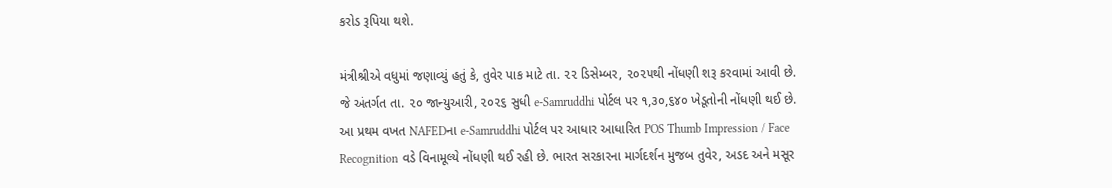કરોડ રૂપિયા થશે.

મંત્રીશ્રીએ વધુમાં જણાવ્યું હતું કે, તુવેર પાક માટે તા. ૨૨ ડિસેમ્બર, ૨૦૨૫થી નોંધણી શરૂ કરવામાં આવી છે. જે અંતર્ગત તા. ૨૦ જાન્યુઆરી, ૨૦૨૬ સુધી e-Samruddhi પોર્ટલ પર ૧,૩૦,૬૪૦ ખેડૂતોની નોંધણી થઈ છે. આ પ્રથમ વખત NAFEDના e-Samruddhi પોર્ટલ પર આધાર આધારિત POS Thumb Impression / Face Recognition વડે વિનામૂલ્યે નોંધણી થઈ રહી છે. ભારત સરકારના માર્ગદર્શન મુજબ તુવેર, અડદ અને મસૂર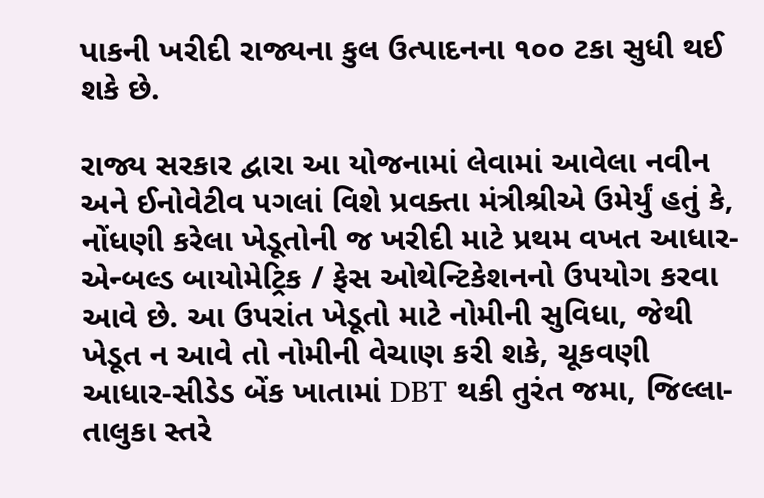પાકની ખરીદી રાજ્યના કુલ ઉત્પાદનના ૧૦૦ ટકા સુધી થઈ શકે છે.

રાજ્ય સરકાર દ્વારા આ યોજનામાં લેવામાં આવેલા નવીન અને ઈનોવેટીવ પગલાં વિશે પ્રવક્તા મંત્રીશ્રીએ ઉમેર્યું હતું કે, નોંધણી કરેલા ખેડૂતોની જ ખરીદી માટે પ્રથમ વખત આધાર-એન્બલ્ડ બાયોમેટ્રિક / ફેસ ઓથેન્ટિકેશનનો ઉપયોગ કરવા આવે છે. આ ઉપરાંત ખેડૂતો માટે નોમીની સુવિધા, જેથી ખેડૂત ન આવે તો નોમીની વેચાણ કરી શકે, ચૂકવણી આધાર-સીડેડ બેંક ખાતામાં DBT થકી તુરંત જમા, જિલ્લા-તાલુકા સ્તરે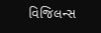વિજિલન્સ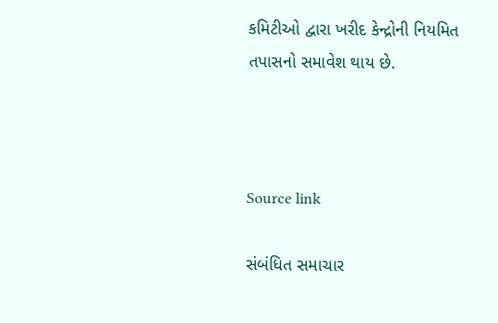કમિટીઓ દ્વારા ખરીદ કેન્દ્રોની નિયમિત તપાસનો સમાવેશ થાય છે.



Source link

સંબંધિત સમાચાર